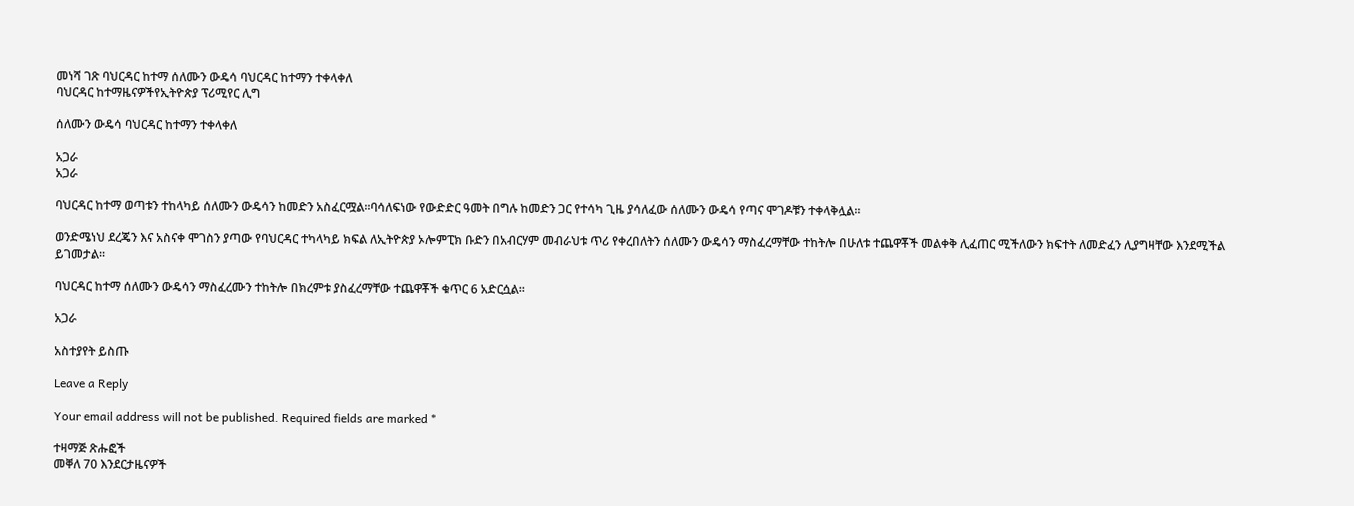መነሻ ገጽ ባህርዳር ከተማ ሰለሙን ውዴሳ ባህርዳር ከተማን ተቀላቀለ
ባህርዳር ከተማዜናዎችየኢትዮጵያ ፕሪሚየር ሊግ

ሰለሙን ውዴሳ ባህርዳር ከተማን ተቀላቀለ

አጋራ
አጋራ

ባህርዳር ከተማ ወጣቱን ተከላካይ ሰለሙን ውዴሳን ከመድን አስፈርሟል።ባሳለፍነው የውድድር ዓመት በግሉ ከመድን ጋር የተሳካ ጊዜ ያሳለፈው ሰለሙን ውዴሳ የጣና ሞገዶቹን ተቀላቅሏል።

ወንድሜነህ ደረጄን እና አስናቀ ሞገስን ያጣው የባህርዳር ተካላካይ ክፍል ለኢትዮጵያ ኦሎምፒክ ቡድን በአብርሃም መብራህቱ ጥሪ የቀረበለትን ሰለሙን ውዴሳን ማስፈረማቸው ተከትሎ በሁለቱ ተጨዋቾች መልቀቅ ሊፈጠር ሚችለውን ክፍተት ለመድፈን ሊያግዛቸው እንደሚችል ይገመታል።

ባህርዳር ከተማ ሰለሙን ውዴሳን ማስፈረሙን ተከትሎ በክረምቱ ያስፈረማቸው ተጨዋቾች ቁጥር 6 አድርሷል።

አጋራ

አስተያየት ይስጡ

Leave a Reply

Your email address will not be published. Required fields are marked *

ተዛማጅ ጽሑፎች
መቐለ 70 እንደርታዜናዎች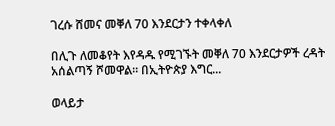ገረሱ ሸመና መቐለ 70 እንደርታን ተቀላቀለ

በሊጉ ለመቆየት እየዳዱ የሚገኙት መቐለ 70 እንደርታዎች ረዳት አሰልጣኝ ሾመዋል። በኢትዮጵያ እግር...

ወላይታ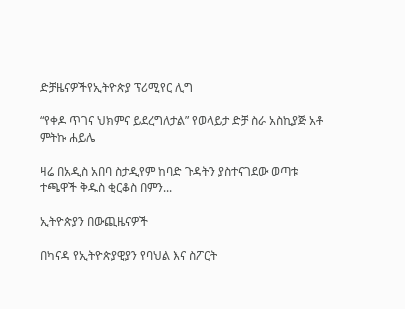ድቻዜናዎችየኢትዮጵያ ፕሪሚየር ሊግ

“የቀዶ ጥገና ህክምና ይደረግለታል” የወላይታ ድቻ ስራ አስኪያጅ አቶ ምትኩ ሐይሌ

ዛሬ በአዲስ አበባ ስታዲየም ከባድ ጉዳትን ያስተናገደው ወጣቱ ተጫዋች ቅዱስ ቂርቆስ በምን...

ኢትዮጵያን በውጪዜናዎች

በካናዳ የኢትዮጵያዊያን የባህል እና ስፖርት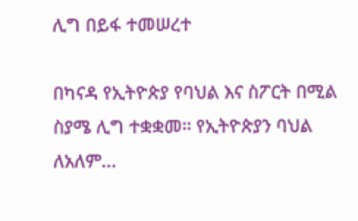ሊግ በይፋ ተመሠረተ

በካናዳ የኢትዮጵያ የባህል እና ስፖርት በሚል ስያሜ ሊግ ተቋቋመ። የኢትዮጵያን ባህል ለአለም...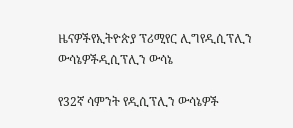ዜናዎችየኢትዮጵያ ፕሪሚየር ሊግየዲሲፕሊን ውሳኔዎችዲሲፕሊን ውሳኔ

የ32ኛ ሳምንት የዲሲፕሊን ውሳኔዎች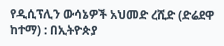የዲሲፕሊን ውሳኔዎች አህመድ ረሺድ (ድሬደዋ ከተማ) : በኢትዮጵያ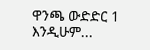ዋንጫ ውድድር 1 እንዲሁም...